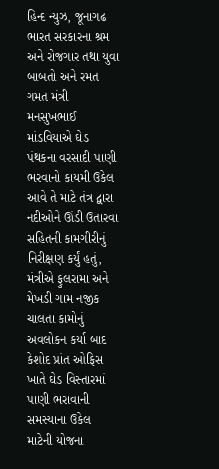હિન્દ ન્યુઝ, જૂનાગઢ ભારત સરકારના શ્રમ અને રોજગાર તથા યુવા બાબતો અને રમત ગમત મંત્રી મનસુખભાઈ માંડવિયાએ ઘેડ પંથકના વરસાદી પાણી ભરવાનો કાયમી ઉકેલ આવે તે માટે તંત્ર દ્વારા નદીઓને ઊંડી ઉતારવા સહિતની કામગીરીનું નિરીક્ષણ કર્યું હતું, મંત્રીએ ફુલરામા અને મેખડી ગામ નજીક ચાલતા કામોનું અવલોકન કર્યા બાદ કેશોદ પ્રાંત ઓફિસ ખાતે ઘેડ વિસ્તારમાં પાણી ભરાવાની સમસ્યાના ઉકેલ માટેની યોજના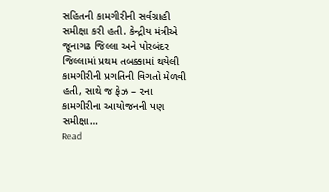સહિતની કામગીરીની સર્વગ્રાહી સમીક્ષા કરી હતી. કેન્દ્રીય મંત્રીએ જૂનાગઢ જિલ્લા અને પોરબંદર જિલ્લામાં પ્રથમ તબક્કામાં થયેલી કામગીરીની પ્રગતિની વિગતો મેળવી હતી, સાથે જ ફેઝ – ૨ના કામગીરીના આયોજનની પણ સમીક્ષા…
Read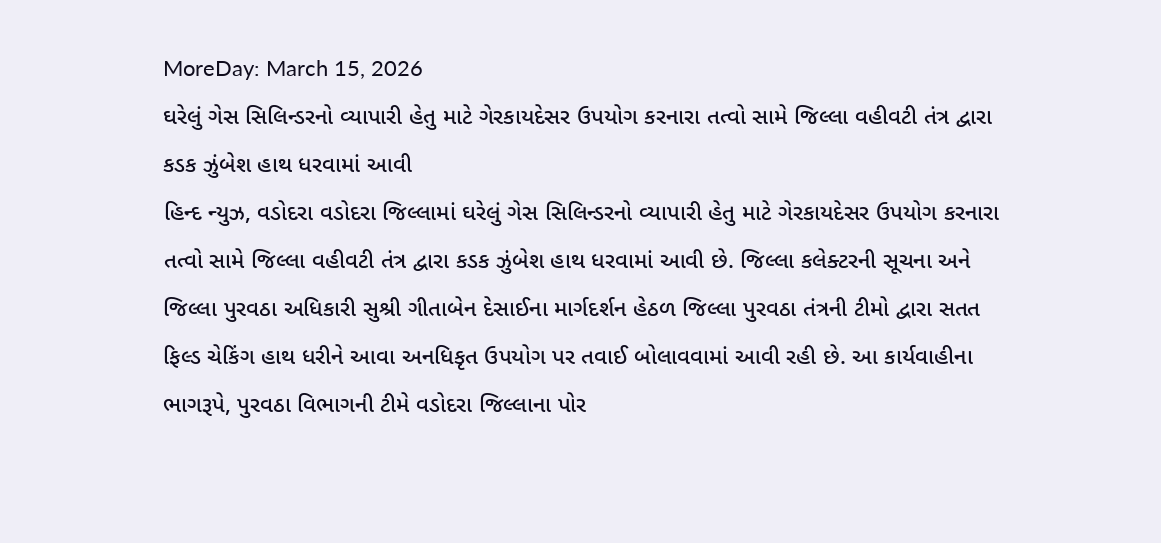MoreDay: March 15, 2026
ઘરેલું ગેસ સિલિન્ડરનો વ્યાપારી હેતુ માટે ગેરકાયદેસર ઉપયોગ કરનારા તત્વો સામે જિલ્લા વહીવટી તંત્ર દ્વારા કડક ઝુંબેશ હાથ ધરવામાં આવી
હિન્દ ન્યુઝ, વડોદરા વડોદરા જિલ્લામાં ઘરેલું ગેસ સિલિન્ડરનો વ્યાપારી હેતુ માટે ગેરકાયદેસર ઉપયોગ કરનારા તત્વો સામે જિલ્લા વહીવટી તંત્ર દ્વારા કડક ઝુંબેશ હાથ ધરવામાં આવી છે. જિલ્લા કલેક્ટરની સૂચના અને જિલ્લા પુરવઠા અધિકારી સુશ્રી ગીતાબેન દેસાઈના માર્ગદર્શન હેઠળ જિલ્લા પુરવઠા તંત્રની ટીમો દ્વારા સતત ફિલ્ડ ચેકિંગ હાથ ધરીને આવા અનધિકૃત ઉપયોગ પર તવાઈ બોલાવવામાં આવી રહી છે. આ કાર્યવાહીના ભાગરૂપે, પુરવઠા વિભાગની ટીમે વડોદરા જિલ્લાના પોર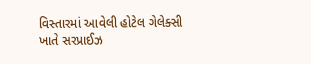વિસ્તારમાં આવેલી હોટેલ ગેલેક્સી ખાતે સરપ્રાઈઝ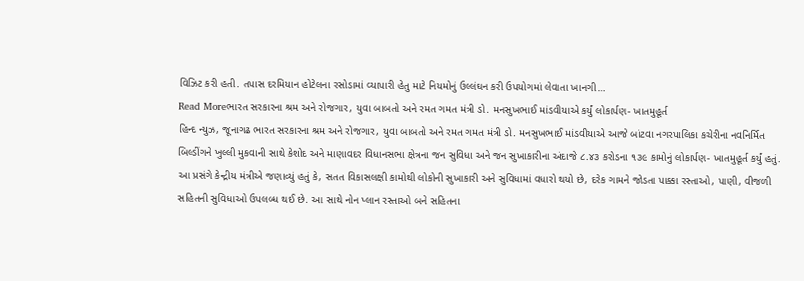વિઝિટ કરી હતી. તપાસ દરમિયાન હોટેલના રસોડામાં વ્યાપારી હેતુ માટે નિયમોનું ઉલ્લંઘન કરી ઉપયોગમાં લેવાતા ખાનગી…
Read Moreભારત સરકારના શ્રમ અને રોજગાર, યુવા બાબતો અને રમત ગમત મંત્રી ડો. મનસુખભાઈ માંડવીયાએ કર્યું લોકાર્પણ- ખાતમુહૂર્ત
હિન્દ ન્યુઝ, જૂનાગઢ ભારત સરકારના શ્રમ અને રોજગાર, યુવા બાબતો અને રમત ગમત મંત્રી ડો. મનસુખભાઈ માંડવીયાએ આજે બાંટવા નગરપાલિકા કચેરીના નવનિર્મિત બિલ્ડીંગને ખુલ્લી મુકવાની સાથે કેશોદ અને માણાવદર વિધાનસભા ક્ષેત્રના જન સુવિધા અને જન સુખાકારીના અંદાજે ૮.૪૩ કરોડના ૧૩૯ કામોનું લોકાર્પણ- ખાતમુહૂર્ત કર્યું હતું. આ પ્રસંગે કેન્દ્રીય મંત્રીએ જણાવ્યું હતું કે, સતત વિકાસલક્ષી કામોથી લોકોની સુખાકારી અને સુવિધામાં વધારો થયો છે, દરેક ગામને જોડતા પાક્કા રસ્તાઓ, પાણી, વીજળી સહિતની સુવિધાઓ ઉપલબ્ધ થઈ છે. આ સાથે નોન પ્લાન રસ્તાઓ બને સહિતના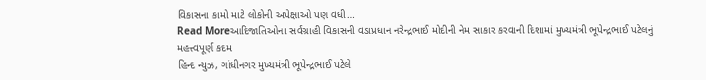વિકાસના કામો માટે લોકોની અપેક્ષાઓ પણ વધી…
Read Moreઆદિજાતિઓના સર્વગ્રાહી વિકાસની વડાપ્રધાન નરેન્દ્રભાઈ મોદીની નેમ સાકાર કરવાની દિશામાં મુખ્યમંત્રી ભૂપેન્દ્રભાઈ પટેલનું મહત્ત્વપૂર્ણ કદમ
હિન્દ ન્યુઝ, ગાંધીનગર મુખ્યમંત્રી ભૂપેન્દ્રભાઈ પટેલે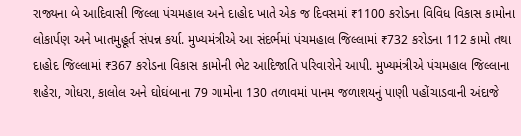રાજ્યના બે આદિવાસી જિલ્લા પંચમહાલ અને દાહોદ ખાતે એક જ દિવસમાં ₹1100 કરોડના વિવિધ વિકાસ કામોના લોકાર્પણ અને ખાતમુહૂર્ત સંપન્ન કર્યા. મુખ્યમંત્રીએ આ સંદર્ભમાં પંચમહાલ જિલ્લામાં ₹732 કરોડના 112 કામો તથા દાહોદ જિલ્લામાં ₹367 કરોડના વિકાસ કામોની ભેટ આદિજાતિ પરિવારોને આપી. મુખ્યમંત્રીએ પંચમહાલ જિલ્લાના શહેરા, ગોધરા, કાલોલ અને ઘોઘંબાના 79 ગામોના 130 તળાવમાં પાનમ જળાશયનું પાણી પહોંચાડવાની અંદાજે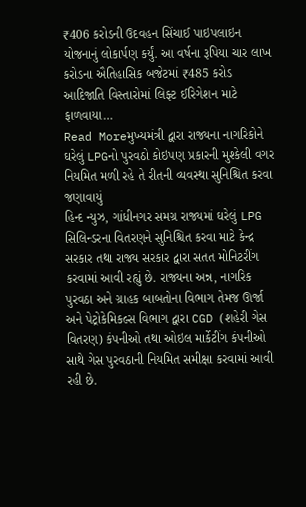₹406 કરોડની ઉદવહન સિંચાઈ પાઇપલાઇન યોજનાનું લોકાર્પણ કર્યું. આ વર્ષના રૂપિયા ચાર લાખ કરોડના ઐતિહાસિક બજેટમાં ₹485 કરોડ આદિજાતિ વિસ્તારોમાં લિફ્ટ ઈરિગેશન માટે ફાળવાયા…
Read Moreમુખ્યમંત્રી દ્વારા રાજ્યના નાગરિકોને ઘરેલું LPGનો પુરવઠો કોઇપણ પ્રકારની મુશ્કેલી વગર નિયમિત મળી રહે તે રીતની વ્યવસ્થા સુનિશ્ચિત કરવા જણાવાયું
હિન્દ ન્યુઝ, ગાંધીનગર સમગ્ર રાજ્યમાં ઘરેલું LPG સિલિન્ડરના વિતરણને સુનિશ્ચિત કરવા માટે કેન્દ્ર સરકાર તથા રાજ્ય સરકાર દ્વારા સતત મોનિટરીંગ કરવામાં આવી રહ્યું છે. રાજ્યના અન્ન, નાગરિક પુરવઠા અને ગ્રાહક બાબતોના વિભાગ તેમજ ઊર્જા અને પેટ્રોકેમિકલ્સ વિભાગ દ્વારા CGD (શહેરી ગેસ વિતરણ) કંપનીઓ તથા ઓઇલ માર્કેટીંગ કંપનીઓ સાથે ગેસ પુરવઠાની નિયમિત સમીક્ષા કરવામાં આવી રહી છે.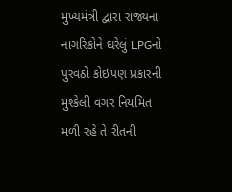મુખ્યમંત્રી દ્વારા રાજ્યના નાગરિકોને ઘરેલું LPGનો પુરવઠો કોઇપણ પ્રકારની મુશ્કેલી વગર નિયમિત મળી રહે તે રીતની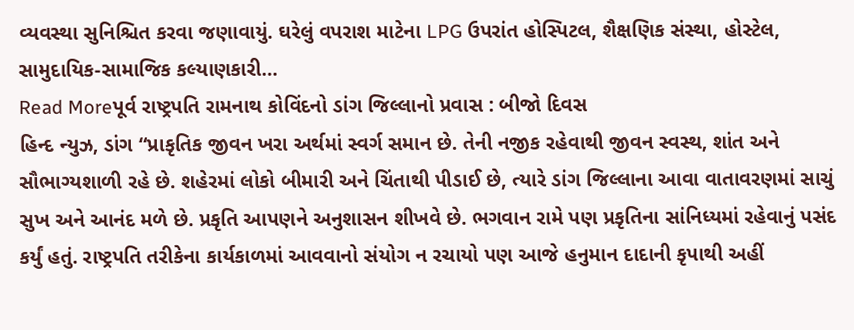વ્યવસ્થા સુનિશ્ચિત કરવા જણાવાયું. ઘરેલું વપરાશ માટેના LPG ઉપરાંત હોસ્પિટલ, શૈક્ષણિક સંસ્થા, હોસ્ટેલ, સામુદાયિક-સામાજિક કલ્યાણકારી…
Read Moreપૂર્વ રાષ્ટ્રપતિ રામનાથ કોવિંદનો ડાંગ જિલ્લાનો પ્રવાસ : બીજો દિવસ
હિન્દ ન્યુઝ, ડાંગ “પ્રાકૃતિક જીવન ખરા અર્થમાં સ્વર્ગ સમાન છે. તેની નજીક રહેવાથી જીવન સ્વસ્થ, શાંત અને સૌભાગ્યશાળી રહે છે. શહેરમાં લોકો બીમારી અને ચિંતાથી પીડાઈ છે, ત્યારે ડાંગ જિલ્લાના આવા વાતાવરણમાં સાચું સુખ અને આનંદ મળે છે. પ્રકૃતિ આપણને અનુશાસન શીખવે છે. ભગવાન રામે પણ પ્રકૃતિના સાંનિધ્યમાં રહેવાનું પસંદ કર્યું હતું. રાષ્ટ્રપતિ તરીકેના કાર્યકાળમાં આવવાનો સંયોગ ન રચાયો પણ આજે હનુમાન દાદાની કૃપાથી અહીં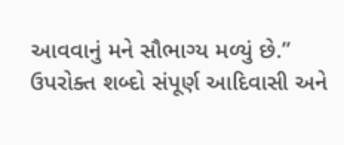આવવાનું મને સૌભાગ્ય મળ્યું છે.” ઉપરોક્ત શબ્દો સંપૂર્ણ આદિવાસી અને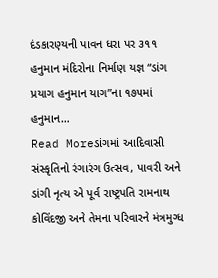દંડકારણ્યની પાવન ધરા પર ૩૧૧ હનુમાન મંદિરોના નિર્માણ યજ્ઞ “ડાંગ પ્રયાગ હનુમાન યાગ”ના ૧૭૫માં હનુમાન…
Read Moreડાંગમાં આદિવાસી સંસ્કૃતિનો રંગારંગ ઉત્સવ, પાવરી અને ડાંગી નૃત્ય એ પૂર્વ રાષ્ટ્રપતિ રામનાથ કોવિંદજી અને તેમના પરિવારને મંત્રમુગ્ધ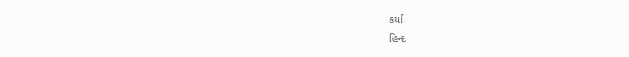કર્યા
હિન્દ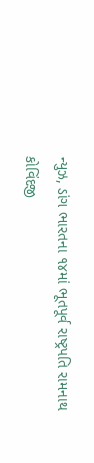ન્યુઝ, ડાંગ ભારતના ૧૪માં ભૂતપૂર્વ રાષ્ટ્રપતિ રામનાથ કોવિંદજી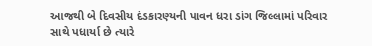આજથી બે દિવસીય દંડકારણ્યની પાવન ધરા ડાંગ જિલ્લામાં પરિવાર સાથે પધાર્યા છે ત્યારે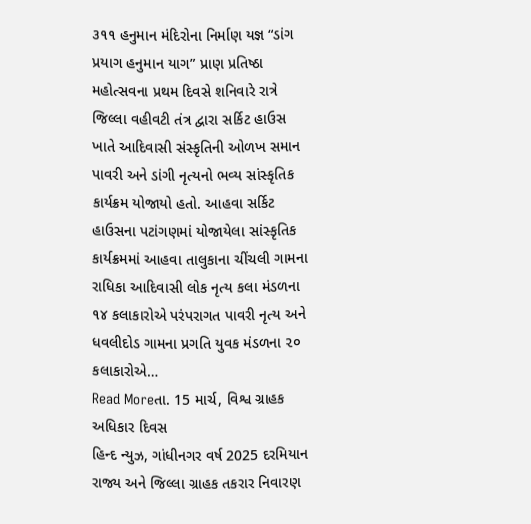૩૧૧ હનુમાન મંદિરોના નિર્માણ યજ્ઞ “ડાંગ પ્રયાગ હનુમાન યાગ” પ્રાણ પ્રતિષ્ઠા મહોત્સવના પ્રથમ દિવસે શનિવારે રાત્રે જિલ્લા વહીવટી તંત્ર દ્વારા સર્કિટ હાઉસ ખાતે આદિવાસી સંસ્કૃતિની ઓળખ સમાન પાવરી અને ડાંગી નૃત્યનો ભવ્ય સાંસ્કૃતિક કાર્યક્રમ યોજાયો હતો. આહવા સર્કિટ હાઉસના પટાંગણમાં યોજાયેલા સાંસ્કૃતિક કાર્યક્રમમાં આહવા તાલુકાના ચીંચલી ગામના રાધિકા આદિવાસી લોક નૃત્ય કલા મંડળના ૧૪ કલાકારોએ પરંપરાગત પાવરી નૃત્ય અને ધવલીદોડ ગામના પ્રગતિ યુવક મંડળના ૨૦ કલાકારોએ…
Read Moreતા. 15 માર્ચ, વિશ્વ ગ્રાહક અધિકાર દિવસ
હિન્દ ન્યુઝ, ગાંધીનગર વર્ષ 2025 દરમિયાન રાજ્ય અને જિલ્લા ગ્રાહક તકરાર નિવારણ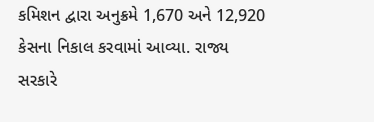કમિશન દ્વારા અનુક્રમે 1,670 અને 12,920 કેસના નિકાલ કરવામાં આવ્યા. રાજ્ય સરકારે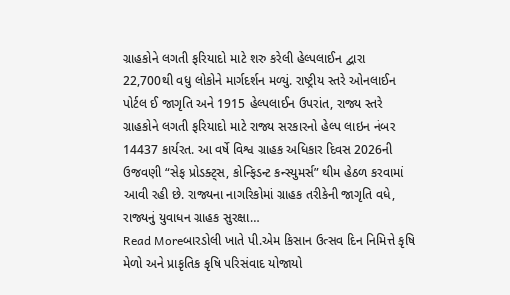ગ્રાહકોને લગતી ફરિયાદો માટે શરુ કરેલી હેલ્પલાઈન દ્વારા 22,700થી વધુ લોકોને માર્ગદર્શન મળ્યું. રાષ્ટ્રીય સ્તરે ઓનલાઈન પોર્ટલ ઈ જાગૃતિ અને 1915 હેલ્પલાઈન ઉપરાંત, રાજ્ય સ્તરે ગ્રાહકોને લગતી ફરિયાદો માટે રાજ્ય સરકારનો હેલ્પ લાઇન નંબર 14437 કાર્યરત. આ વર્ષે વિશ્વ ગ્રાહક અધિકાર દિવસ 2026ની ઉજવણી “સેફ પ્રોડક્ટ્સ, કોન્ફિડન્ટ કન્સ્યુમર્સ” થીમ હેઠળ કરવામાં આવી રહી છે. રાજ્યના નાગરિકોમાં ગ્રાહક તરીકેની જાગૃતિ વધે, રાજ્યનું યુવાધન ગ્રાહક સુરક્ષા…
Read Moreબારડોલી ખાતે પી.એમ કિસાન ઉત્સવ દિન નિમિત્તે કૃષિ મેળો અને પ્રાકૃતિક કૃષિ પરિસંવાદ યોજાયો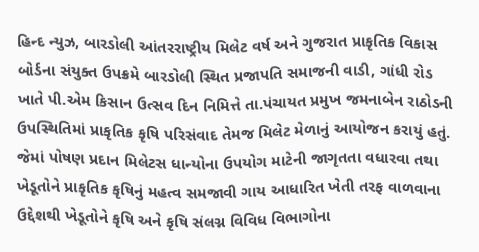હિન્દ ન્યુઝ, બારડોલી આંતરરાષ્ટ્રીય મિલેટ વર્ષ અને ગુજરાત પ્રાકૃતિક વિકાસ બોર્ડના સંયુક્ત ઉપક્રમે બારડોલી સ્થિત પ્રજાપતિ સમાજની વાડી, ગાંધી રોડ ખાતે પી.એમ કિસાન ઉત્સવ દિન નિમિત્તે તા.પંચાયત પ્રમુખ જમનાબેન રાઠોડની ઉપસ્થિતિમાં પ્રાકૃતિક કૃષિ પરિસંવાદ તેમજ મિલેટ મેળાનું આયોજન કરાયું હતું. જેમાં પોષણ પ્રદાન મિલેટસ ધાન્યોના ઉપયોગ માટેની જાગૃતતા વધારવા તથા ખેડૂતોને પ્રાકૃતિક કૃષિનું મહત્વ સમજાવી ગાય આધારિત ખેતી તરફ વાળવાના ઉદ્દેશથી ખેડૂતોને કૃષિ અને કૃષિ સંલગ્ન વિવિધ વિભાગોના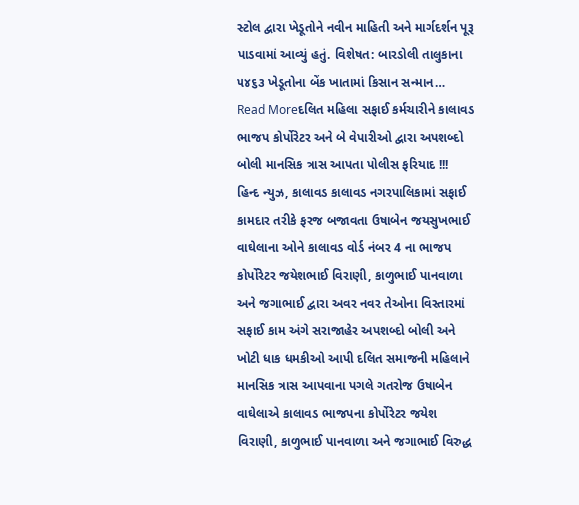સ્ટોલ દ્વારા ખેડૂતોને નવીન માહિતી અને માર્ગદર્શન પૂરૂ પાડવામાં આવ્યું હતું. વિશેષત: બારડોલી તાલુકાના ૫૪૬૩ ખેડૂતોના બેંક ખાતામાં કિસાન સન્માન…
Read Moreદલિત મહિલા સફાઈ કર્મચારીને કાલાવડ ભાજપ કોર્પોરેટર અને બે વેપારીઓ દ્વારા અપશબ્દો બોલી માનસિક ત્રાસ આપતા પોલીસ ફરિયાદ !!!
હિન્દ ન્યુઝ, કાલાવડ કાલાવડ નગરપાલિકામાં સફાઈ કામદાર તરીકે ફરજ બજાવતા ઉષાબેન જયસુખભાઈ વાઘેલાના ઓને કાલાવડ વોર્ડ નંબર 4 ના ભાજપ કોર્પોરેટર જયેશભાઈ વિરાણી, કાળુભાઈ પાનવાળા અને જગાભાઈ દ્વારા અવર નવર તેઓના વિસ્તારમાં સફાઈ કામ અંગે સરાજાહેર અપશબ્દો બોલી અને ખોટી ધાક ધમકીઓ આપી દલિત સમાજની મહિલાને માનસિક ત્રાસ આપવાના પગલે ગતરોજ ઉષાબેન વાઘેલાએ કાલાવડ ભાજપના કોર્પોરેટર જયેશ વિરાણી, કાળુભાઈ પાનવાળા અને જગાભાઈ વિરુદ્ધ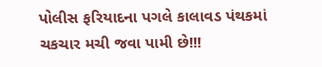પોલીસ ફરિયાદના પગલે કાલાવડ પંથકમાં ચકચાર મચી જવા પામી છે!!!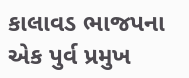કાલાવડ ભાજપના એક પુર્વ પ્રમુખ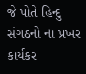જે પોતે હિન્દુ સંગઠનો ના પ્રખર કાર્યકર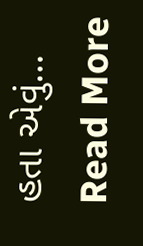હતા એવું…
Read More